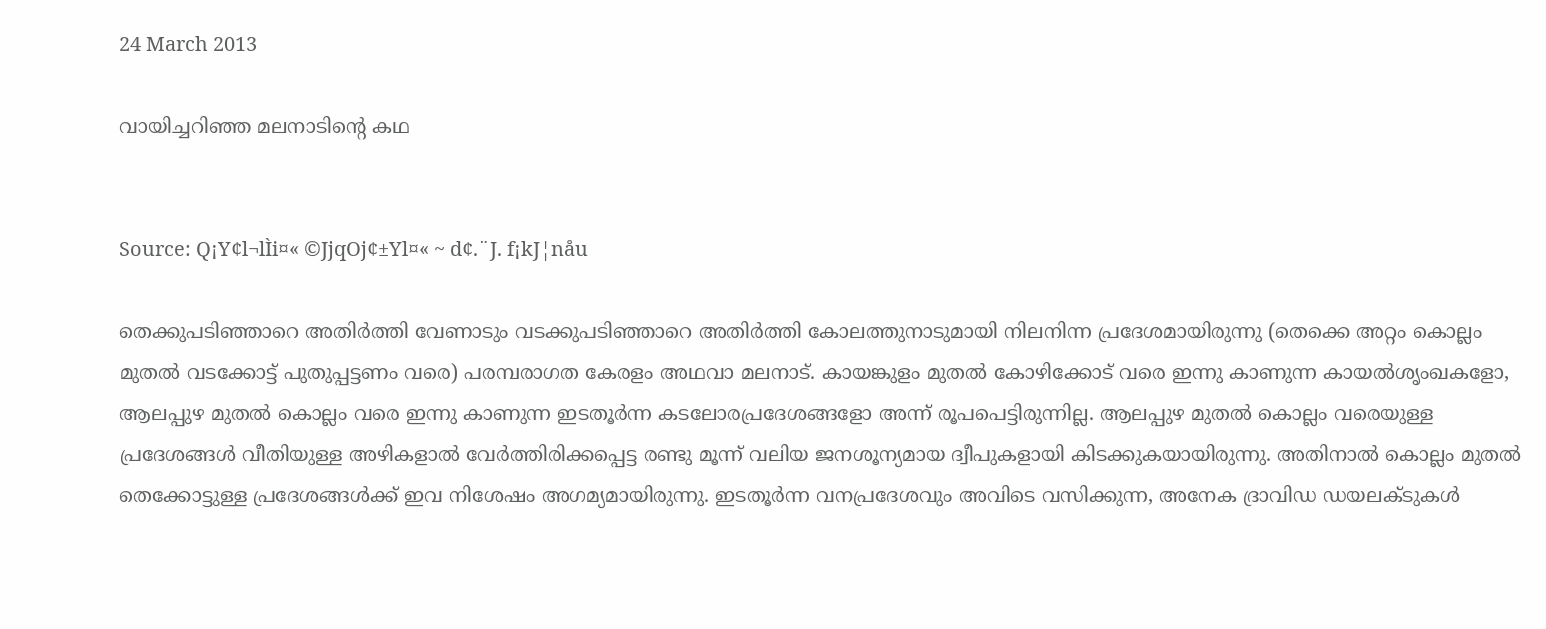24 March 2013

വായിച്ചറിഞ്ഞ മലനാടിന്റെ കഥ


Source: Q¡Y¢l¬lÌi¤« ©JjqOj¢±Yl¤« ~ d¢.¨J. f¡kJ¦nåu

തെക്കുപടിഞ്ഞാറെ അതിർത്തി വേണാടും വടക്കുപടിഞ്ഞാറെ അതിർത്തി കോലത്തുനാടുമായി നിലനിന്ന പ്രദേശമായിരുന്നു (തെക്കെ അറ്റം കൊല്ലം മുതൽ വടക്കോട്ട്‌ പുതുപ്പട്ടണം വരെ) പരമ്പരാഗത കേരളം അഥവാ മലനാട്‌. കായങ്കുളം മുതൽ കോഴിക്കോട്‌ വരെ ഇന്നു കാണുന്ന കായൽശൃംഖകളോ, ആലപ്പുഴ മുതൽ കൊല്ലം വരെ ഇന്നു കാണുന്ന ഇടതൂർന്ന കടലോരപ്രദേശങ്ങളോ അന്ന്‌ രൂപപെട്ടിരുന്നില്ല. ആലപ്പുഴ മുതൽ കൊല്ലം വരെയുള്ള പ്രദേശങ്ങൾ വീതിയുള്ള അഴികളാൽ വേർത്തിരിക്കപ്പെട്ട രണ്ടു മൂന്ന്‌ വലിയ ജനശൂന്യമായ ദ്വീപുകളായി കിടക്കുകയായിരുന്നു. അതിനാൽ കൊല്ലം മുതൽ തെക്കോട്ടുള്ള പ്രദേശങ്ങൾക്ക്‌ ഇവ നിശേഷം അഗമ്യമായിരുന്നു. ഇടതൂർന്ന വനപ്രദേശവും അവിടെ വസിക്കുന്ന, അനേക ദ്രാവിഡ ഡയലക്ടുകൾ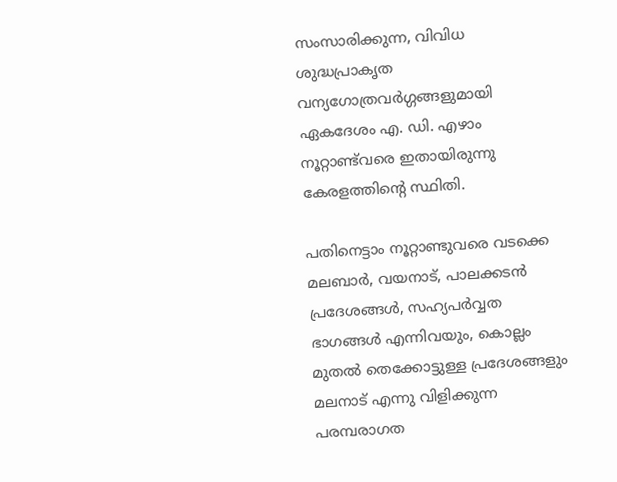സംസാരിക്കുന്ന, വിവിധ ശുദ്ധപ്രാകൃത വന്യഗോത്രവർഗ്ഗങ്ങളുമായി ഏകദേശം എ. ഡി. എഴാം നൂറ്റാണ്ട്‌വരെ ഇതായിരുന്നു കേരളത്തിന്റെ സ്ഥിതി.

പതിനെട്ടാം നൂറ്റാണ്ടുവരെ വടക്കെ മലബാർ, വയനാട്‌, പാലക്കടൻ പ്രദേശങ്ങൾ, സഹ്യപർവ്വത ഭാഗങ്ങൾ എന്നിവയും, കൊല്ലം മുതൽ തെക്കോട്ടുള്ള പ്രദേശങ്ങളും മലനാട്‌ എന്നു വിളിക്കുന്ന പരമ്പരാഗത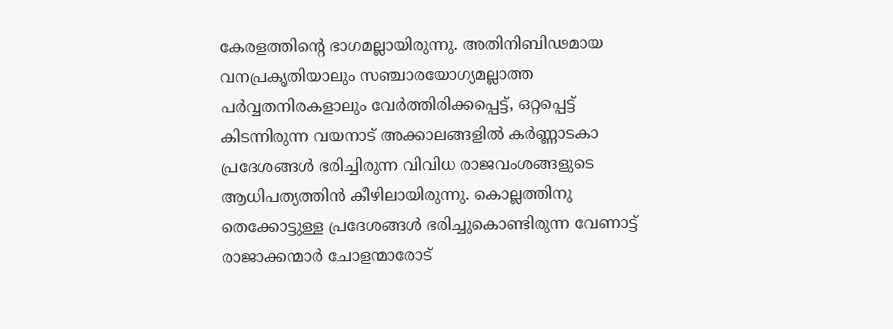കേരളത്തിന്റെ ഭാഗമല്ലായിരുന്നു. അതിനിബിഢമായ വനപ്രകൃതിയാലും സഞ്ചാരയോഗ്യമല്ലാത്ത പർവ്വതനിരകളാലും വേർത്തിരിക്കപ്പെട്ട്‌, ഒറ്റപ്പെട്ട്‌ കിടന്നിരുന്ന വയനാട്‌ അക്കാലങ്ങളിൽ കർണ്ണാടകാ പ്രദേശങ്ങൾ ഭരിച്ചിരുന്ന വിവിധ രാജവംശങ്ങളുടെ ആധിപത്യത്തിൻ കീഴിലായിരുന്നു. കൊല്ലത്തിനു തെക്കോട്ടുള്ള പ്രദേശങ്ങൾ ഭരിച്ചുകൊണ്ടിരുന്ന വേണാട്ട്‌ രാജാക്കന്മാർ ചോളന്മാരോട്‌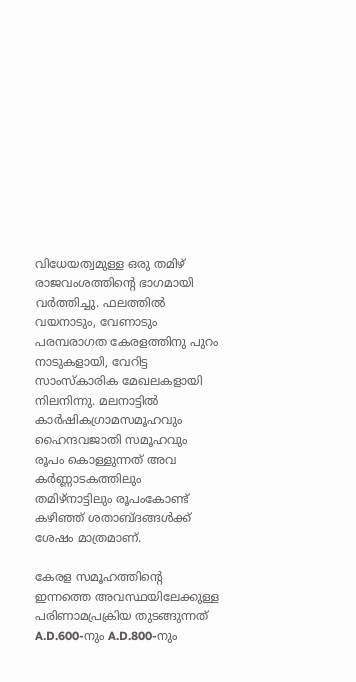വിധേയത്വമുള്ള ഒരു തമിഴ്‌ രാജവംശത്തിന്റെ ഭാഗമായി വർത്തിച്ചു. ഫലത്തിൽ വയനാടും, വേണാടും പരമ്പരാഗത കേരളത്തിനു പുറം നാടുകളായി, വേറിട്ട സാംസ്കാരിക മേഖലകളായി നിലനിന്നു. മലനാട്ടിൽ കാർഷികഗ്രാമസമൂഹവും ഹൈന്ദവജാതി സമൂഹവും രൂപം കൊള്ളുന്നത്‌ അവ കർണ്ണാടകത്തിലും തമിഴ്‌നാട്ടിലും രൂപംകോണ്ട്‌ കഴിഞ്ഞ്‌ ശതാബ്ദങ്ങൾക്ക്‌ ശേഷം മാത്രമാണ്‌.

കേരള സമൂഹത്തിന്റെ ഇന്നത്തെ അവസ്ഥയിലേക്കുള്ള പരിണാമപ്രക്രിയ തുടങ്ങുന്നത്‌ A.D.600-നും A.D.800-നും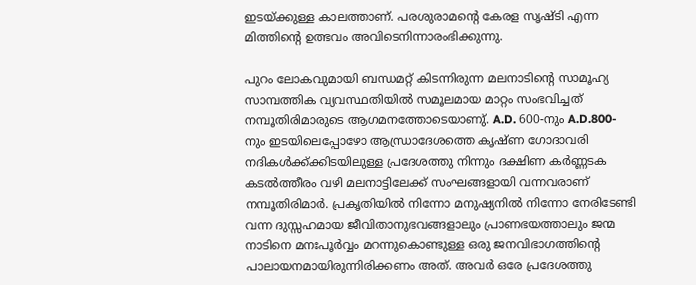ഇടയ്ക്കുള്ള കാലത്താണ്‌. പരശുരാമന്റെ കേരള സൃഷ്ടി എന്ന മിത്തിന്റെ ഉത്ഭവം അവിടെനിന്നാരംഭിക്കുന്നു.

പുറം ലോകവുമായി ബന്ധമറ്റ്‌ കിടന്നിരുന്ന മലനാടിന്റെ സാമൂഹ്യ സാമ്പത്തിക വ്യവസ്ഥതിയിൽ സമൂലമായ മാറ്റം സംഭവിച്ചത്‌ നമ്പൂതിരിമാരുടെ ആഗമനത്തോടെയാണു്. A.D. 600-നും A.D.800-നും ഇടയിലെപ്പോഴോ ആന്ധ്രാദേശത്തെ കൃഷ്ണ ഗോദാവരി നദികൾക്ക്ക്കിടയിലുള്ള പ്രദേശത്തു നിന്നും ദക്ഷിണ കർണ്ണടക കടൽത്തീരം വഴി മലനാട്ടിലേക്ക്‌ സംഘങ്ങളായി വന്നവരാണ്‌ നമ്പൂതിരിമാർ. പ്രകൃതിയിൽ നിന്നോ മനുഷ്യനിൽ നിന്നോ നേരിടേണ്ടി വന്ന ദുസ്സഹമായ ജീവിതാനുഭവങ്ങളാലും പ്രാണഭയത്താലും ജന്മ നാടിനെ മനഃപൂർവ്വം മറന്നുകൊണ്ടുള്ള ഒരു ജനവിഭാഗത്തിന്റെ പാലായനമായിരുന്നിരിക്കണം അത്‌. അവർ ഒരേ പ്രദേശത്തു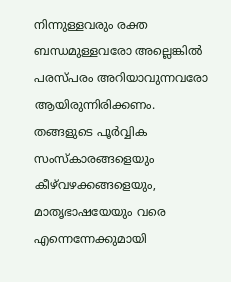നിന്നുള്ളവരും രക്ത ബന്ധമുള്ളവരോ അല്ലെങ്കിൽ പരസ്പരം അറിയാവുന്നവരോ ആയിരുന്നിരിക്കണം. തങ്ങളുടെ പൂർവ്വിക സംസ്കാരങ്ങളെയും കീഴ്‌വഴക്കങ്ങളെയും, മാതൃഭാഷയേയും വരെ എന്നെന്നേക്കുമായി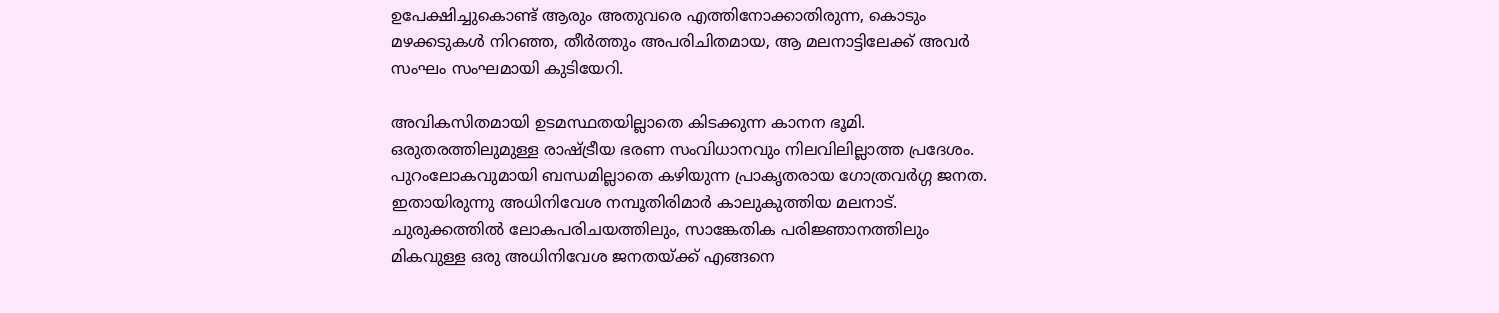ഉപേക്ഷിച്ചുകൊണ്ട്‌ ആരും അതുവരെ എത്തിനോക്കാതിരുന്ന, കൊടും മഴക്കടുകൾ നിറഞ്ഞ, തീർത്തും അപരിചിതമായ, ആ മലനാട്ടിലേക്ക്‌ അവർ സംഘം സംഘമായി കുടിയേറി.

അവികസിതമായി ഉടമസ്ഥതയില്ലാതെ കിടക്കുന്ന കാനന ഭൂമി. ഒരുതരത്തിലുമുള്ള രാഷ്ട്രീയ ഭരണ സംവിധാനവും നിലവിലില്ലാത്ത പ്രദേശം. പുറംലോകവുമായി ബന്ധമില്ലാതെ കഴിയുന്ന പ്രാകൃതരായ ഗോത്രവർഗ്ഗ ജനത. ഇതായിരുന്നു അധിനിവേശ നമ്പൂതിരിമാർ കാലുകുത്തിയ മലനാട്‌. ചുരുക്കത്തിൽ ലോകപരിചയത്തിലും, സാങ്കേതിക പരിജ്ഞാനത്തിലും മികവുള്ള ഒരു അധിനിവേശ ജനതയ്ക്ക്‌ എങ്ങനെ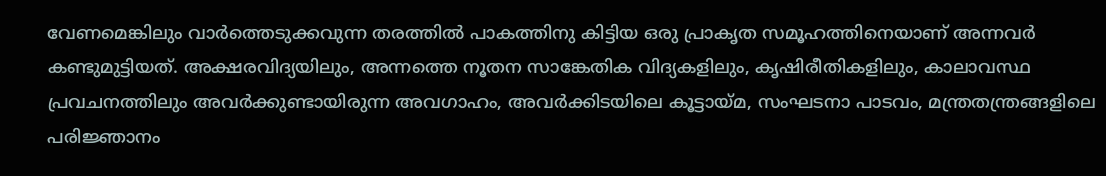വേണമെങ്കിലും വാർത്തെടുക്കവുന്ന തരത്തിൽ പാകത്തിനു കിട്ടിയ ഒരു പ്രാകൃത സമൂഹത്തിനെയാണ്‌ അന്നവർ കണ്ടുമുട്ടിയത്‌. അക്ഷരവിദ്യയിലും, അന്നത്തെ നൂതന സാങ്കേതിക വിദ്യകളിലും, കൃഷിരീതികളിലും, കാലാവസ്ഥ പ്രവചനത്തിലും അവർക്കുണ്ടായിരുന്ന അവഗാഹം, അവർക്കിടയിലെ കൂട്ടായ്മ, സംഘടനാ പാടവം, മന്ത്രതന്ത്രങ്ങളിലെ പരിജ്ഞാനം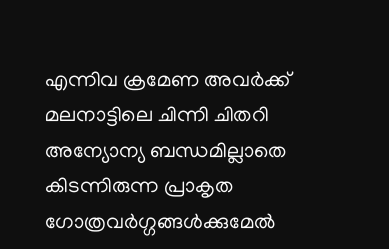എന്നിവ ക്രമേണ അവർക്ക്‌ മലനാട്ടിലെ ചിന്നി ചിതറി അന്യോന്യ ബന്ധമില്ലാതെ കിടന്നിരുന്ന പ്രാകൃത ഗോത്രവർഗ്ഗങ്ങൾക്കുമേൽ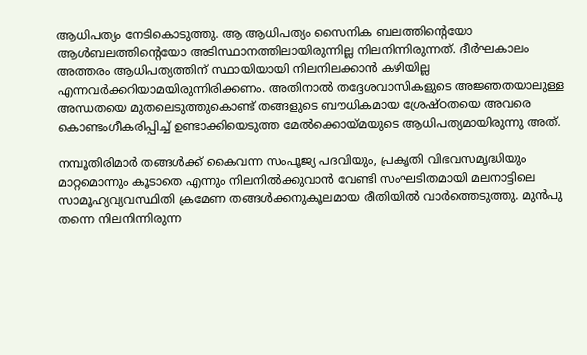ആധിപത്യം നേടികൊടുത്തു. ആ ആധിപത്യം സൈനിക ബലത്തിന്റെയോ ആൾബലത്തിന്റെയോ അടിസ്ഥാനത്തിലായിരുന്നില്ല നിലനിന്നിരുന്നത്‌. ദീർഘകാലം അത്തരം ആധിപത്യത്തിന്‌ സ്ഥായിയായി നിലനിലക്കാൻ കഴിയില്ല എന്നവർക്കറിയാമയിരുന്നിരിക്കണം. അതിനാൽ തദ്ദേശവാസികളുടെ അജ്ഞതയാലുള്ള അന്ധതയെ മുതലെടുത്തുകൊണ്ട്‌ തങ്ങളുടെ ബൗധികമായ ശ്രേഷ്ഠതയെ അവരെ കൊണ്ടംഗീകരിപ്പിച്ച്‌ ഉണ്ടാക്കിയെടുത്ത മേൽക്കൊയ്മയുടെ ആധിപത്യമായിരുന്നു അത്‌.

നമ്പൂതിരിമാർ തങ്ങൾക്ക്‌ കൈവന്ന സംപൂജ്യ പദവിയും, പ്രകൃതി വിഭവസമൃദ്ധിയും മാറ്റമൊന്നും കൂടാതെ എന്നും നിലനിൽക്കുവാൻ വേണ്ടി സംഘടിതമായി മലനാട്ടിലെ സാമൂഹ്യവ്യവസ്ഥിതി ക്രമേണ തങ്ങൾക്കനുകൂലമായ രീതിയിൽ വാർത്തെടുത്തു. മുൻപു തന്നെ നിലനിന്നിരുന്ന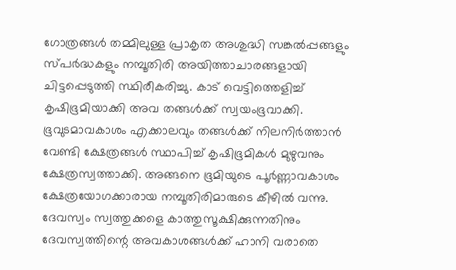ഗോത്രങ്ങൾ തമ്മിലുള്ള പ്രാകൃത അശുദ്ധി സങ്കൽപ്പങ്ങളും സ്പർദ്ധകളും നമ്പൂതിരി അയിത്താചാരങ്ങളായി ചിട്ടപ്പെടുത്തി സ്ഥിരീകരിച്ചു. കാട്‌ വെട്ടിത്തെളിച്ച്‌ കൃഷിഭൂമിയാക്കി അവ തങ്ങൾക്ക്‌ സ്വയംഭൂവാക്കി. ഭൂവുടമാവകാശം എക്കാലവും തങ്ങൾക്ക്‌ നിലനിർത്താൻ വേണ്ടി ക്ഷേത്രങ്ങൾ സ്ഥാപിച്ച്‌ കൃഷിഭൂമികൾ മുഴുവനും ക്ഷേത്രസ്വത്താക്കി. അങ്ങനെ ഭൂമിയുടെ പൂർണ്ണാവകാശം ക്ഷേത്രയോഗക്കാരായ നമ്പൂതിരിമാരുടെ കീഴിൽ വന്നു. ദേവസ്വം സ്വത്തുക്കളെ കാത്തുസൂക്ഷിക്കുന്നതിനും ദേവസ്വത്തിന്റെ അവകാശങ്ങൾക്ക്‌ ഹാനി വരാതെ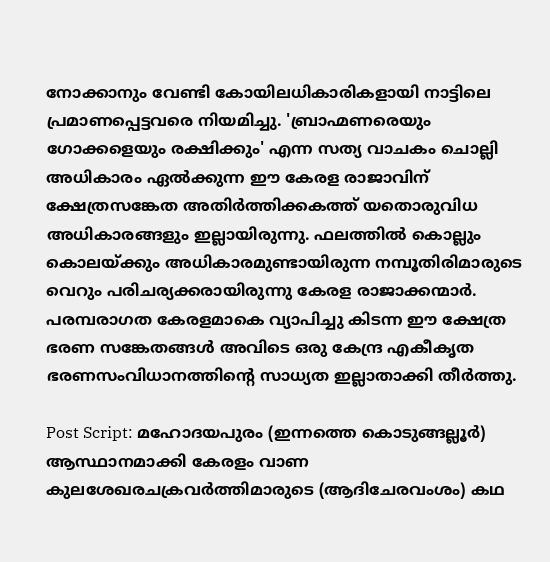നോക്കാനും വേണ്ടി കോയിലധികാരികളായി നാട്ടിലെ പ്രമാണപ്പെട്ടവരെ നിയമിച്ചു. 'ബ്രാഹ്മണരെയും ഗോക്കളെയും രക്ഷിക്കും' എന്ന സത്യ വാചകം ചൊല്ലി അധികാരം ഏൽക്കുന്ന ഈ കേരള രാജാവിന്‌ ക്ഷേത്രസങ്കേത അതിർത്തിക്കകത്ത്‌ യതൊരുവിധ അധികാരങ്ങളും ഇല്ലായിരുന്നു. ഫലത്തിൽ കൊല്ലും കൊലയ്ക്കും അധികാരമുണ്ടായിരുന്ന നമ്പൂതിരിമാരുടെ വെറും പരിചര്യക്കരായിരുന്നു കേരള രാജാക്കന്മാർ. പരമ്പരാഗത കേരളമാകെ വ്യാപിച്ചു കിടന്ന ഈ ക്ഷേത്ര ഭരണ സങ്കേതങ്ങൾ അവിടെ ഒരു കേന്ദ്ര എകീകൃത ഭരണസംവിധാനത്തിന്റെ സാധ്യത ഇല്ലാതാക്കി തീർത്തു.

Post Script: മഹോദയപുരം (ഇന്നത്തെ കൊടുങ്ങല്ലൂർ) ആസ്ഥാനമാക്കി കേരളം വാണ കുലശേഖരചക്രവർത്തിമാരുടെ (ആദിചേരവംശം) കഥ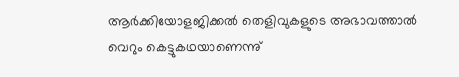ആർക്കിയോളജിക്കൽ തെളിവുകളുടെ അഭാവത്താൽ വെറും കെട്ടുകഥയാണെന്നു്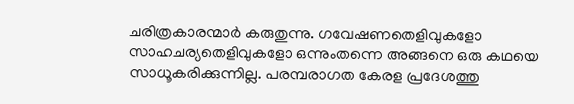ചരിത്രകാരന്മാർ കരുതുന്നു. ഗവേഷണതെളിവുകളോ സാഹചര്യതെളിവുകളോ ഒന്നുംതന്നെ അങ്ങനെ ഒരു കഥയെ സാധൂകരിക്കുന്നില്ല. പരമ്പരാഗത കേരള പ്രദേശത്തു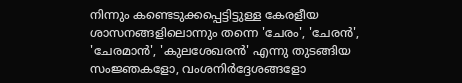നിന്നും കണ്ടെടുക്കപ്പെട്ടിട്ടുള്ള കേരളീയ ശാസനങ്ങളിലൊന്നും തന്നെ 'ചേരം', 'ചേരൻ', 'ചേരമാൻ', 'കുലശേഖരൻ' എന്നു തുടങ്ങിയ സംജ്ഞകളോ, വംശനിർദ്ദേശങ്ങളോ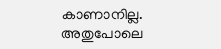കാണാനില്ല. അതുപോലെ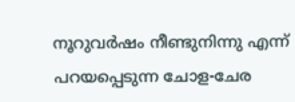നൂറുവർഷം നീണ്ടുനിന്നു എന്ന്‌ പറയപ്പെടുന്ന ചോള-ചേര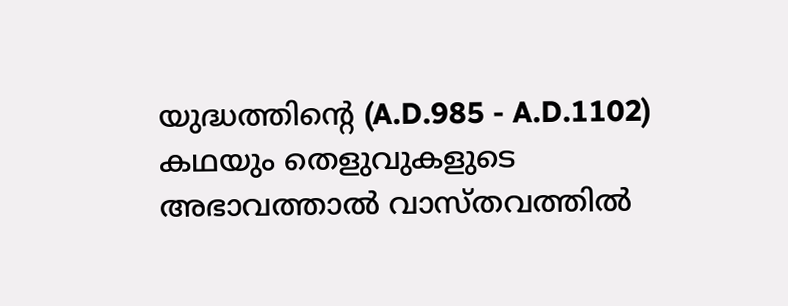യുദ്ധത്തിന്റെ (A.D.985 - A.D.1102) കഥയും തെളുവുകളുടെ അഭാവത്താൽ വാസ്തവത്തിൽ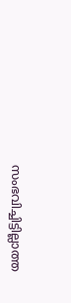സംഭവിച്ചിട്ടില്ലാത്ത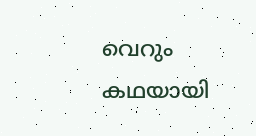വെറും കഥയായി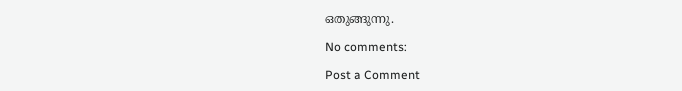ഒതുങ്ങുന്നു.

No comments:

Post a Comment